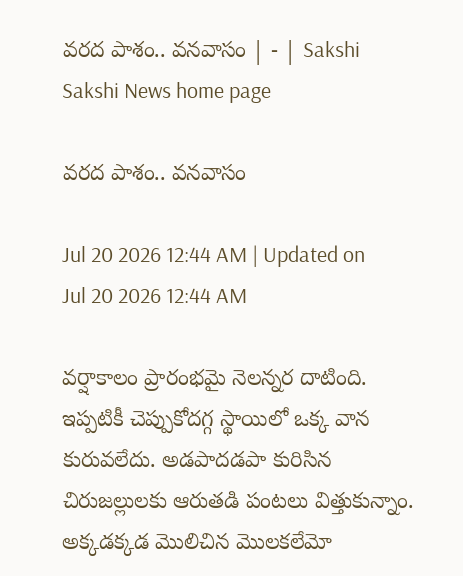వరద పాశం.. వనవాసం | - | Sakshi
Sakshi News home page

వరద పాశం.. వనవాసం

Jul 20 2026 12:44 AM | Updated on Jul 20 2026 12:44 AM

వర్షాకాలం ప్రారంభమై నెలన్నర దాటింది. ఇప్పటికీ చెప్పుకోదగ్గ స్థాయిలో ఒక్క వాన కురువలేదు. అడపాదడపా కురిసిన చిరుజల్లులకు ఆరుతడి పంటలు విత్తుకున్నాం. అక్కడక్కడ మొలిచిన మొలకలేమో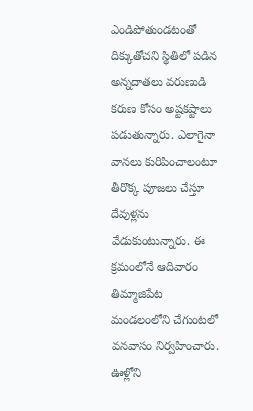ఎండిపోతుండటంతో దిక్కుతోచని స్థితిలో పడిన అన్నదాతలు వరుణుడి కరుణ కోసం అష్టకష్టాలు పడుతున్నారు. ఎలాగైనా వానలు కురిపించాలంటూ తీరొక్క పూజలు చేస్తూ దేవుళ్లను వేడుకుంటున్నారు. ఈ క్రమంలోనే ఆదివారం తిమ్మాజిపేట మండలంలోని చేగుంటలో వనవాసం నిర్వహించారు. ఊళ్లోని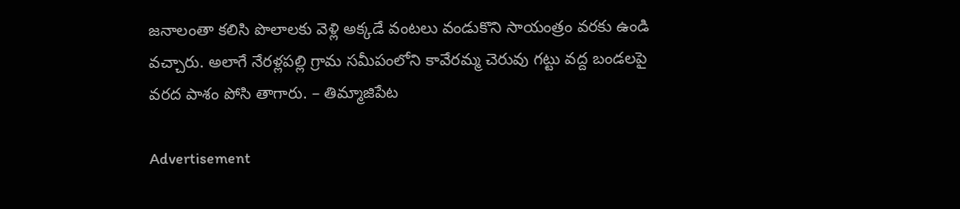జనాలంతా కలిసి పొలాలకు వెళ్లి అక్కడే వంటలు వండుకొని సాయంత్రం వరకు ఉండి వచ్చారు. అలాగే నేరళ్లపల్లి గ్రామ సమీపంలోని కావేరమ్మ చెరువు గట్టు వద్ద బండలపై వరద పాశం పోసి తాగారు. – తిమ్మాజిపేట

Advertisement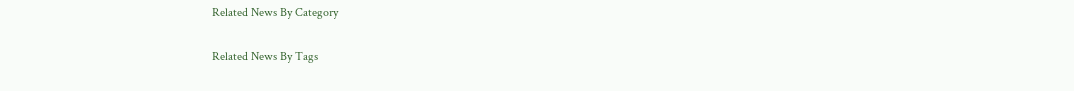Related News By Category

Related News By Tags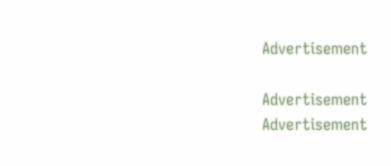Advertisement

Advertisement
Advertisement